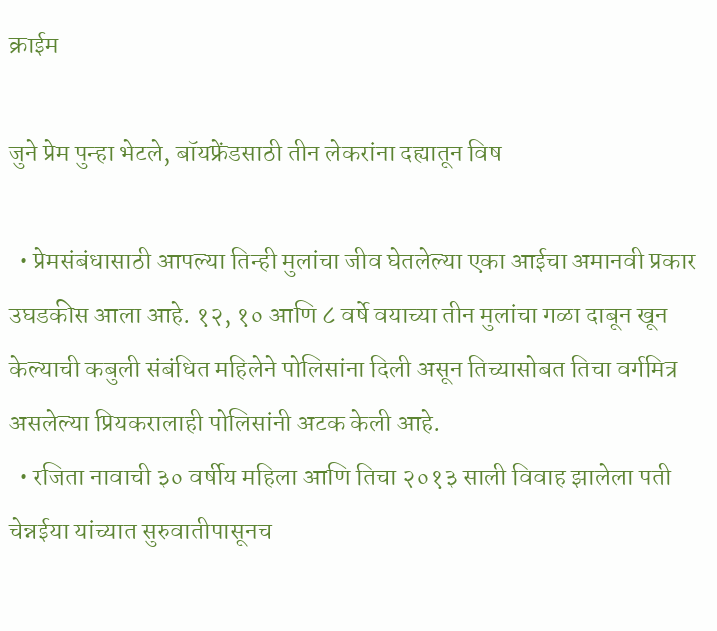क्राईम

जुने प्रेम पुन्हा भेटले, बॉयफ्रेंडसाठी तीन लेकरांना दह्यातून विष

  • प्रेमसंबंधासाठी आपल्या तिन्ही मुलांचा जीव घेतलेल्या एका आईचा अमानवी प्रकार उघडकीस आला आहे. १२, १० आणि ८ वर्षे वयाच्या तीन मुलांचा गळा दाबून खून केल्याची कबुली संबंधित महिलेने पोलिसांना दिली असून तिच्यासोबत तिचा वर्गमित्र असलेल्या प्रियकरालाही पोलिसांनी अटक केली आहे.
  • रजिता नावाची ३० वर्षीय महिला आणि तिचा २०१३ साली विवाह झालेला पती चेन्नईया यांच्यात सुरुवातीपासूनच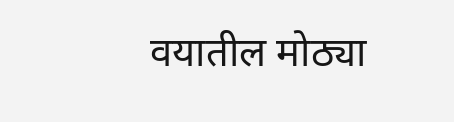वयातील मोठ्या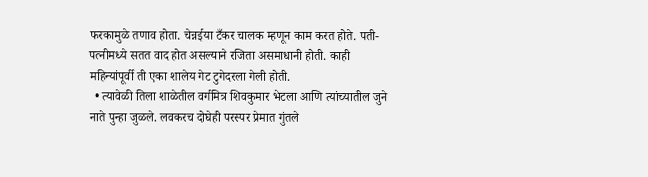फरकामुळे तणाव होता. चेन्नईया टँकर चालक म्हणून काम करत होते. पती-पत्नीमध्ये सतत वाद होत असल्याने रजिता असमाधानी होती. काही महिन्यांपूर्वी ती एका शालेय गेट टुगेदरला गेली होती.
  • त्यावेळी तिला शाळेतील वर्गमित्र शिवकुमार भेटला आणि त्यांच्यातील जुने नाते पुन्हा जुळले. लवकरच दोघेही परस्पर प्रेमात गुंतले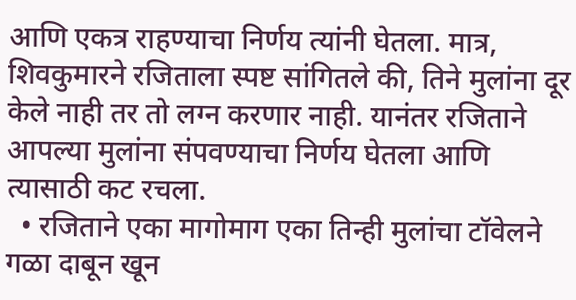आणि एकत्र राहण्याचा निर्णय त्यांनी घेतला. मात्र, शिवकुमारने रजिताला स्पष्ट सांगितले की, तिने मुलांना दूर केले नाही तर तो लग्न करणार नाही. यानंतर रजिताने आपल्या मुलांना संपवण्याचा निर्णय घेतला आणि त्यासाठी कट रचला.
  • रजिताने एका मागोमाग एका तिन्ही मुलांचा टॉवेलने गळा दाबून खून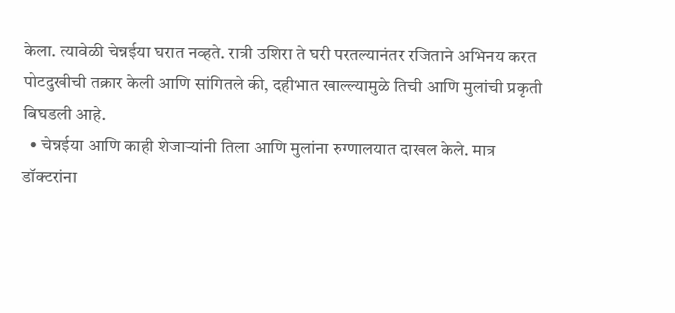केला. त्यावेळी चेन्नईया घरात नव्हते. रात्री उशिरा ते घरी परतल्यानंतर रजिताने अभिनय करत पोटदुखीची तक्रार केली आणि सांगितले की, दहीभात खाल्ल्यामुळे तिची आणि मुलांची प्रकृती बिघडली आहे.
  • चेन्नईया आणि काही शेजाऱ्यांनी तिला आणि मुलांना रुग्णालयात दाखल केले. मात्र डॉक्टरांना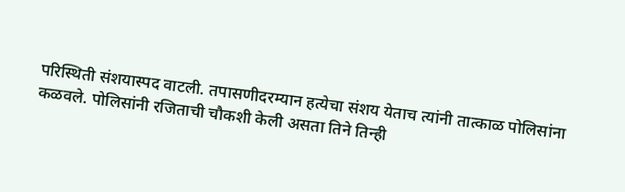परिस्थिती संशयास्पद वाटली. तपासणीदरम्यान हत्येचा संशय येताच त्यांनी तात्काळ पोलिसांना कळवले. पोलिसांनी रजिताची चौकशी केली असता तिने तिन्ही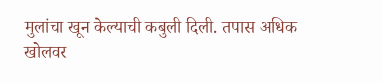मुलांचा खून केल्याची कबुली दिली. तपास अधिक खोलवर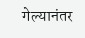गेल्यानंतर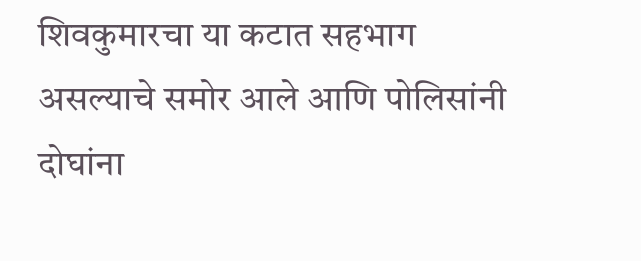शिवकुमारचा या कटात सहभाग असल्याचे समोर आले आणि पोलिसांनी दोघांना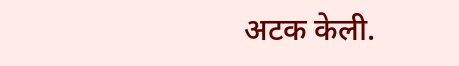अटक केली.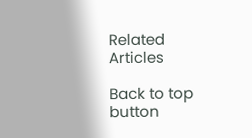Related Articles

Back to top button